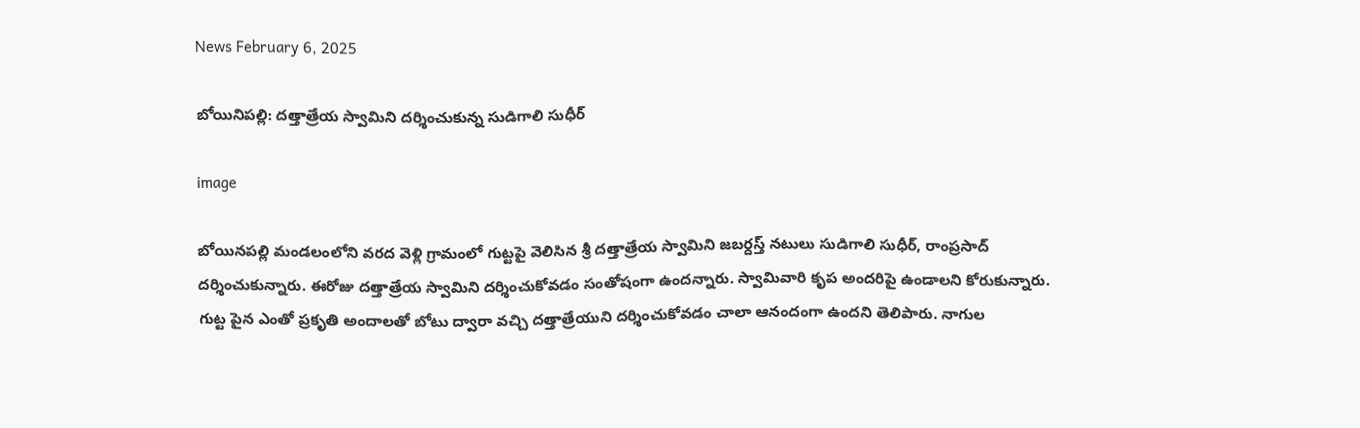News February 6, 2025

బోయినిపల్లి: దత్తాత్రేయ స్వామిని దర్శించుకున్న సుడిగాలి సుధీర్

image

బోయినపల్లి మండలంలోని వరద వెళ్లి గ్రామంలో గుట్టపై వెలిసిన శ్రీ దత్తాత్రేయ స్వామిని జబర్దస్త్ నటులు సుడిగాలి సుధీర్, రాంప్రసాద్ దర్శించుకున్నారు. ఈరోజు దత్తాత్రేయ స్వామిని దర్శించుకోవడం సంతోషంగా ఉందన్నారు. స్వామివారి కృప అందరిపై ఉండాలని కోరుకున్నారు. గుట్ట పైన ఎంతో ప్రకృతి అందాలతో బోటు ద్వారా వచ్చి దత్తాత్రేయుని దర్శించుకోవడం చాలా ఆనందంగా ఉందని తెలిపారు. నాగుల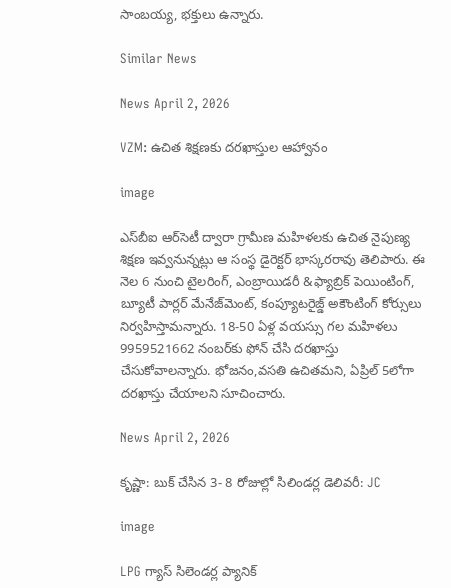సాంబయ్య, భక్తులు ఉన్నారు.

Similar News

News April 2, 2026

VZM: ఉచిత శిక్షణకు దరఖాస్తుల ఆహ్వానం

image

ఎస్‌బీఐ ఆర్‌సెటీ ద్వారా గ్రామీణ మహిళలకు ఉచిత నైపుణ్య శిక్షణ ఇవ్వనున్నట్లు ఆ సంస్థ డైరెక్టర్ భాస్కరరావు తెలిపారు. ఈ నెల 6 నుంచి టైలరింగ్, ఎంబ్రాయిడరీ &ఫ్యాబ్రిక్ పెయింటింగ్, బ్యూటీ పార్లర్ మేనేజ్‌మెంట్, కంప్యూటరైజ్డ్ అకౌంటింగ్ కోర్సులు నిర్వహిస్తామన్నారు. 18-50 ఏళ్ల వయస్సు గల మహిళలు 9959521662 నంబర్‌కు ఫోన్ చేసి దరఖాస్తు చేసుకోవాలన్నారు. భోజనం,వసతి ఉచితమని, ఏప్రిల్ 5లోగా దరఖాస్తు చేయాలని సూచించారు.

News April 2, 2026

కృష్ణా: బుక్ చేసిన 3- 8 రోజుల్లో సిలిండర్ల డెలివరీ: JC

image

LPG గ్యాస్ సిలెండర్ల ప్యానిక్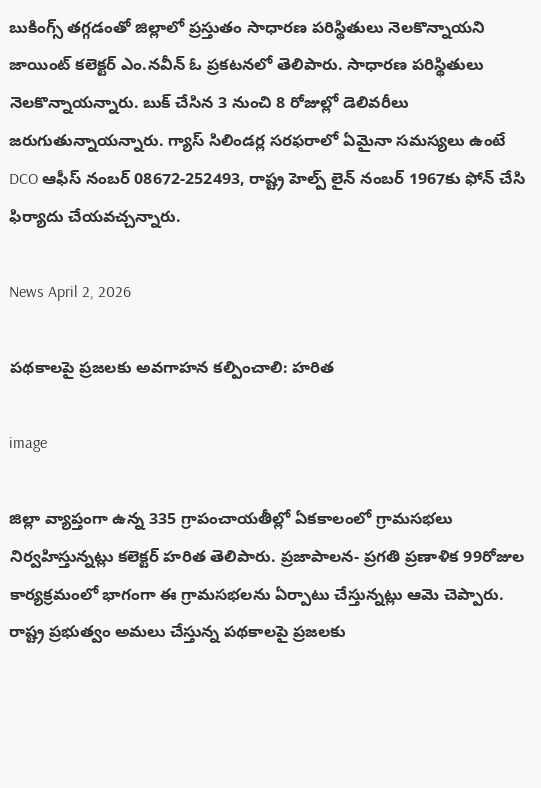బుకింగ్స్ తగ్గడంతో జిల్లాలో ప్రస్తుతం సాధారణ పరిస్థితులు నెలకొన్నాయని జాయింట్ కలెక్టర్ ఎం.నవీన్ ఓ ప్రకటనలో తెలిపారు. సాధారణ పరిస్థితులు నెలకొన్నాయన్నారు. బుక్ చేసిన 3 నుంచి 8 రోజుల్లో డెలివరీలు జరుగుతున్నాయన్నారు. గ్యాస్ సిలిండర్ల సరఫరాలో ఏమైనా సమస్యలు ఉంటే DCO ఆఫీస్ నంబర్ 08672-252493, రాష్ట్ర హెల్ప్ లైన్ నంబర్ 1967కు ఫోన్ చేసి ఫిర్యాదు చేయవచ్చన్నారు.

News April 2, 2026

పథకాలపై ప్రజలకు అవగాహన కల్పించాలి: హరిత

image

జిల్లా వ్యాప్తంగా ఉన్న 335 గ్రాపంచాయతీల్లో ఏకకాలంలో గ్రామసభలు నిర్వహిస్తున్నట్లు కలెక్టర్ హరిత తెలిపారు. ప్రజాపాలన- ప్రగతి ప్రణాళిక 99రోజుల కార్యక్రమంలో భాగంగా ఈ గ్రామసభలను ఏర్పాటు చేస్తున్నట్లు ఆమె చెప్పారు. రాష్ట్ర ప్రభుత్వం అమలు చేస్తున్న పథకాలపై ప్రజలకు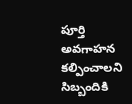పూర్తి అవగాహన కల్పించాలని సిబ్బందికి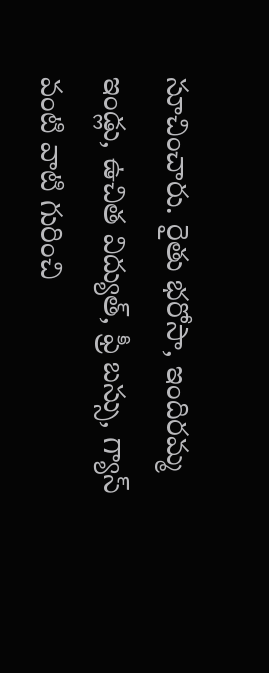సూచించారు. రైతు భరోసా, ఇందిరమ్మ ఇండ్లు, ఉచిత విద్యుత్, ఫ్రీ బస్సు, గ్యాస్ వంటి వాటి గురించి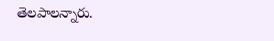తెలపాలన్నారు.